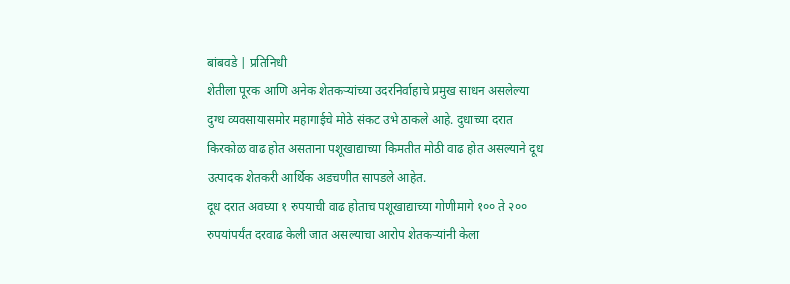बांबवडे | प्रतिनिधी
शेतीला पूरक आणि अनेक शेतकऱ्यांच्या उदरनिर्वाहाचे प्रमुख साधन असलेल्या दुग्ध व्यवसायासमोर महागाईचे मोठे संकट उभे ठाकले आहे. दुधाच्या दरात किरकोळ वाढ होत असताना पशूखाद्याच्या किमतीत मोठी वाढ होत असल्याने दूध उत्पादक शेतकरी आर्थिक अडचणीत सापडले आहेत.
दूध दरात अवघ्या १ रुपयाची वाढ होताच पशूखाद्याच्या गोणीमागे १०० ते २०० रुपयांपर्यंत दरवाढ केली जात असल्याचा आरोप शेतकऱ्यांनी केला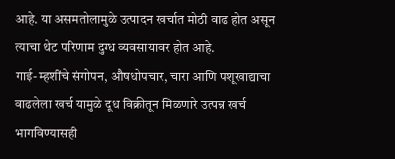आहे. या असमतोलामुळे उत्पादन खर्चात मोठी वाढ होत असून त्याचा थेट परिणाम दुग्ध व्यवसायावर होत आहे.
गाई-म्हशींचे संगोपन, औषधोपचार, चारा आणि पशूखाद्याचा वाढलेला खर्च यामुळे दूध विक्रीतून मिळणारे उत्पन्न खर्च भागविण्यासही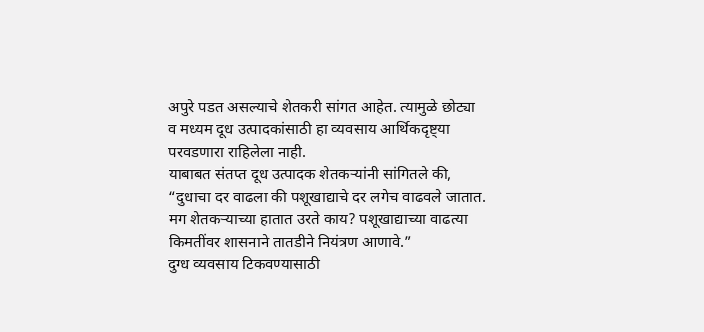अपुरे पडत असल्याचे शेतकरी सांगत आहेत. त्यामुळे छोट्या व मध्यम दूध उत्पादकांसाठी हा व्यवसाय आर्थिकदृष्ट्या परवडणारा राहिलेला नाही.
याबाबत संतप्त दूध उत्पादक शेतकऱ्यांनी सांगितले की, “दुधाचा दर वाढला की पशूखाद्याचे दर लगेच वाढवले जातात. मग शेतकऱ्याच्या हातात उरते काय? पशूखाद्याच्या वाढत्या किमतींवर शासनाने तातडीने नियंत्रण आणावे.”
दुग्ध व्यवसाय टिकवण्यासाठी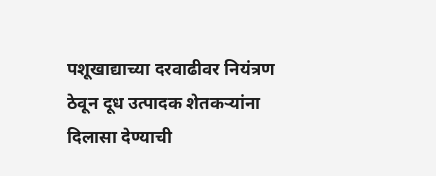पशूखाद्याच्या दरवाढीवर नियंत्रण ठेवून दूध उत्पादक शेतकऱ्यांना दिलासा देण्याची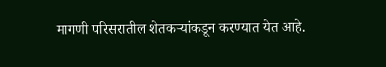मागणी परिसरातील शेतकऱ्यांकडून करण्यात येत आहे.